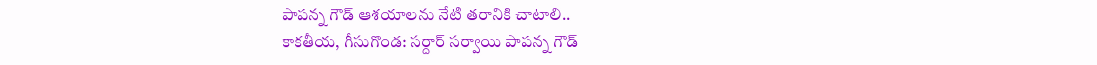పాపన్న గౌడ్ ఆశయాలను నేటి తరానికి చాటాలి..
కాకతీయ, గీసుగొండ: సర్దార్ సర్వాయి పాపన్న గౌడ్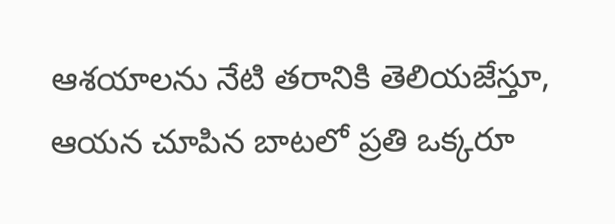ఆశయాలను నేటి తరానికి తెలియజేస్తూ, ఆయన చూపిన బాటలో ప్రతి ఒక్కరూ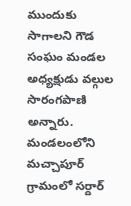ముందుకు సాగాలని గౌడ సంఘం మండల అధ్యక్షుడు వల్గుల సారంగపాణి అన్నారు. మండలంలోని మచ్చాపూర్ గ్రామంలో సర్దార్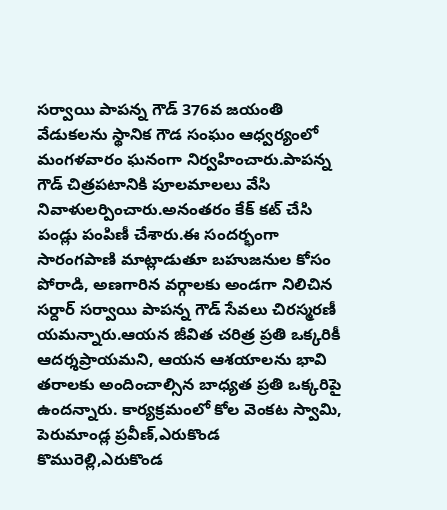సర్వాయి పాపన్న గౌడ్ 376వ జయంతి వేడుకలను స్థానిక గౌడ సంఘం ఆధ్వర్యంలో మంగళవారం ఘనంగా నిర్వహించారు.పాపన్న గౌడ్ చిత్రపటానికి పూలమాలలు వేసి నివాళులర్పించారు.అనంతరం కేక్ కట్ చేసి పండ్లు పంపిణీ చేశారు.ఈ సందర్భంగా సారంగపాణి మాట్లాడుతూ బహుజనుల కోసం పోరాడి, అణగారిన వర్గాలకు అండగా నిలిచిన సర్దార్ సర్వాయి పాపన్న గౌడ్ సేవలు చిరస్మరణీ యమన్నారు.ఆయన జీవిత చరిత్ర ప్రతి ఒక్కరికీ ఆదర్శప్రాయమని, ఆయన ఆశయాలను భావి తరాలకు అందించాల్సిన బాధ్యత ప్రతి ఒక్కరిపై ఉందన్నారు. కార్యక్రమంలో కోల వెంకట స్వామి, పెరుమాండ్ల ప్రవీణ్,ఎరుకొండ కొమురెల్లి,ఎరుకొండ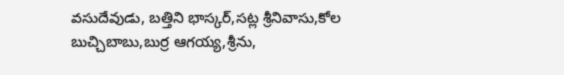వసుదేవుడు, బత్తిని భాస్కర్,సట్ల శ్రీనివాసు,కోల బుచ్చిబాబు,బుర్ర ఆగయ్య,శ్రీను,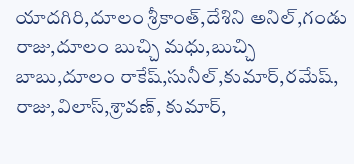యాదగిరి,దూలం శ్రీకాంత్,దేశిని అనిల్,గండు రాజు,దూలం బుచ్చి మధు,బుచ్చి బాబు,దూలం రాకేష్,సునీల్,కుమార్,రమేష్, రాజు,విలాస్,శ్రావణ్, కుమార్,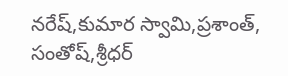నరేష్,కుమార స్వామి,ప్రశాంత్, సంతోష్,శ్రీధర్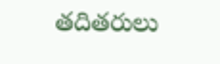తదితరులు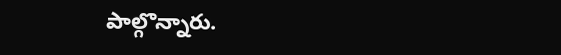పాల్గొన్నారు.